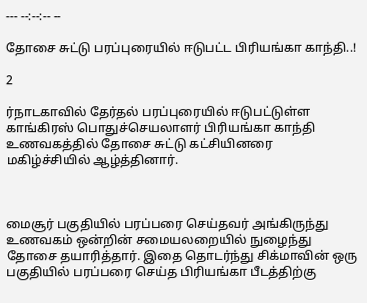--- --:--:-- --

தோசை சுட்டு பரப்புரையில் ஈடுபட்ட பிரியங்கா காந்தி..!

2

ர்நாடகாவில் தேர்தல் பரப்புரையில் ஈடுபட்டுள்ள காங்கிரஸ் பொதுச்செயலாளர் பிரியங்கா காந்தி உணவகத்தில் தோசை சுட்டு கட்சியினரை மகிழ்ச்சியில் ஆழ்த்தினார்.



மைசூர் பகுதியில் பரப்பரை செய்தவர் அங்கிருந்து உணவகம் ஒன்றின் சமையலறையில் நுழைந்து தோசை தயாரித்தார். இதை தொடர்ந்து சிக்மாவின் ஒரு பகுதியில் பரப்பரை செய்த பிரியங்கா பீடத்திற்கு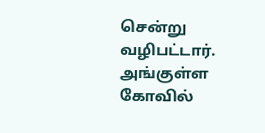சென்று வழிபட்டார். அங்குள்ள கோவில்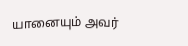யானையும் அவர்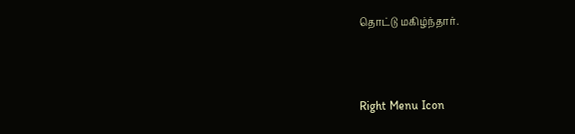தொட்டு மகிழ்ந்தார்.



Right Menu Icon